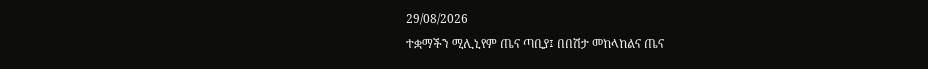29/08/2026
ተቋማችን ሚሊኒየም ጤና ጣቢያ፤ በበሽታ መከላከልና ጤና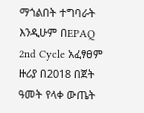ማጎልበት ተግባራት እንዲሁም በEPAQ 2nd Cycle አፈፃፀም ዙሪያ በ2018 በጀት ዓመት የላቀ ውጤት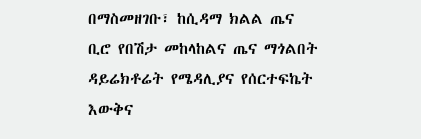በማስመዘገቡ፣ ከሲዳማ ክልል ጤና ቢሮ የበሽታ መከላከልና ጤና ማጎልበት ዳይሬክቶሬት የሜዳሊያና የሰርተፍኬት እውቅና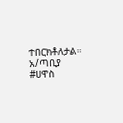ተበርክቶለታል።
አ/ጣቢያ
#ሀዋስ